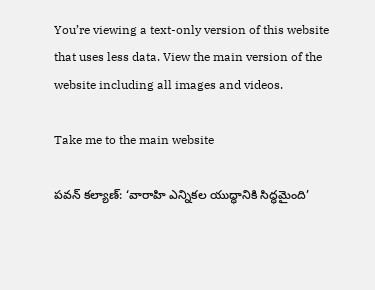You’re viewing a text-only version of this website that uses less data. View the main version of the website including all images and videos.

Take me to the main website

పవన్ కల్యాణ్: ‘వారాహి ఎన్నికల యుద్ధానికి సిద్ధమైంది’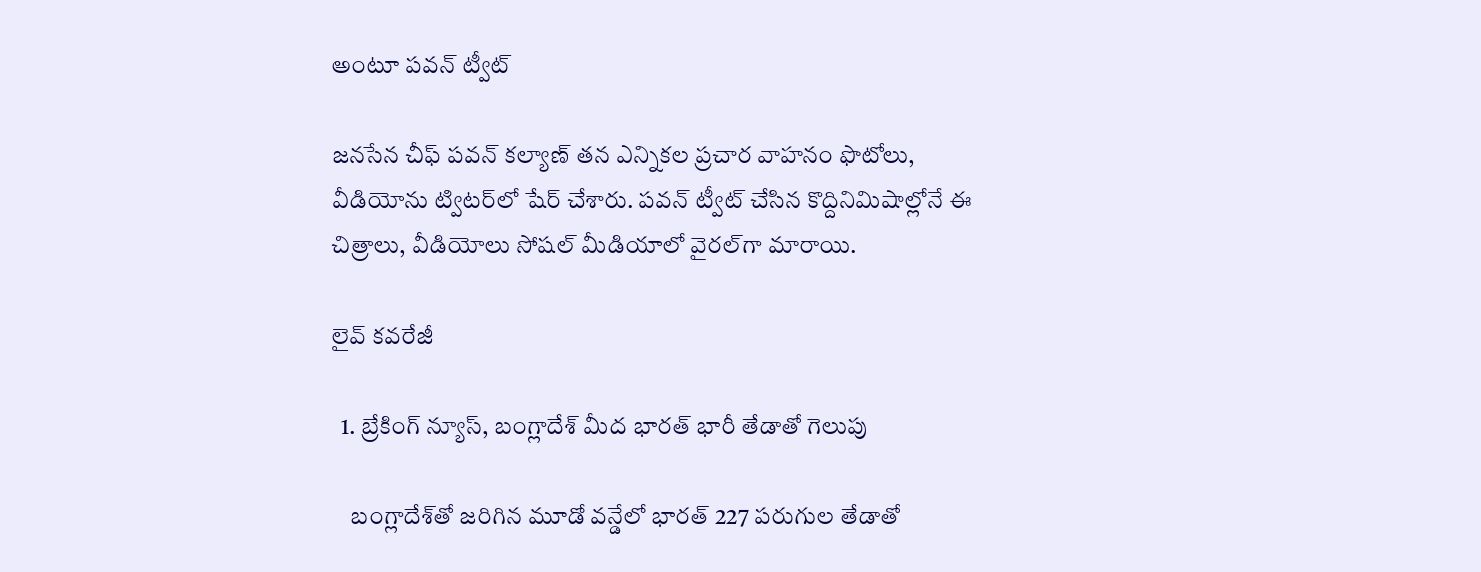అంటూ పవన్ ట్వీట్

జనసేన చీఫ్ పవన్ కల్యాణ్ తన ఎన్నికల ప్రచార వాహనం ఫొటోలు, వీడియోను ట్విటర్‌లో షేర్ చేశారు. పవన్ ట్వీట్ చేసిన కొద్దినిమిషాల్లోనే ఈ చిత్రాలు, వీడియోలు సోషల్ మీడియాలో వైరల్‌గా మారాయి.

లైవ్ కవరేజీ

  1. బ్రేకింగ్ న్యూస్, బంగ్లాదేశ్ మీద భారత్ భారీ తేడాతో గెలుపు

    బంగ్లాదేశ్‌తో జరిగిన మూడో వన్డేలో భారత్ 227 పరుగుల తేడాతో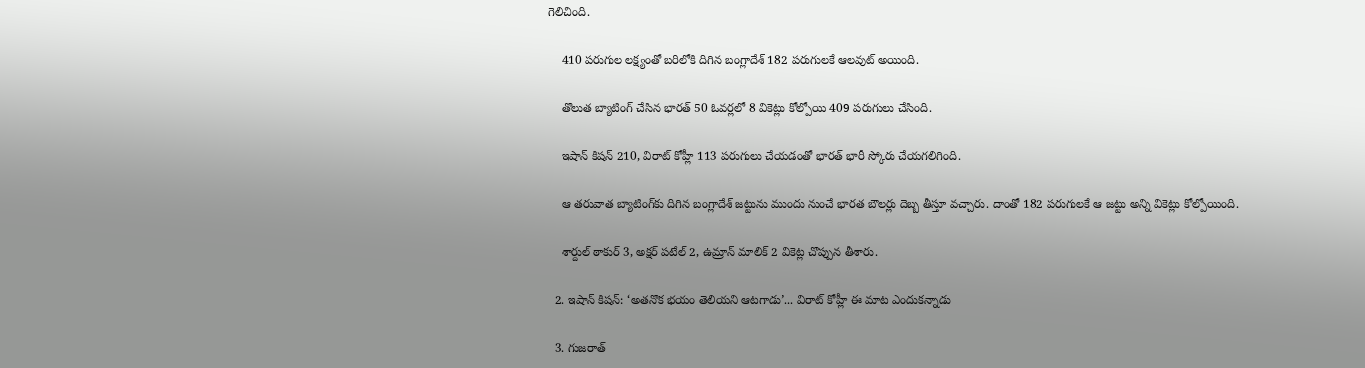గెలిచింది.

    410 పరుగుల లక్ష్యంతో బరిలోకి దిగిన బంగ్లాదేశ్ 182 పరుగులకే ఆలవుట్ అయింది.

    తొలుత బ్యాటింగ్ చేసిన భారత్ 50 ఓవర్లలో 8 వికెట్లు కోల్పోయి 409 పరుగులు చేసింది.

    ఇషాన్ కిషన్ 210, విరాట్ కోహ్లీ 113 పరుగులు చేయడంతో భారత్ భారీ స్కోరు చేయగలిగింది.

    ఆ తరువాత బ్యాటింగ్‌కు దిగిన బంగ్లాదేశ్ జట్టును ముందు నుంచే భారత బౌలర్లు దెబ్బ తీస్తూ వచ్చారు. దాంతో 182 పరుగులకే ఆ జట్టు అన్ని వికెట్లు కోల్పోయింది.

    శార్దుల్ ఠాకుర్ 3, అక్షర్ పటేల్ 2, ఉమ్రాన్ మాలిక్ 2 వికెట్ల చొప్పున తీశారు.

  2. ఇషాన్ కిషన్: ‘అతనొక భయం తెలియని ఆటగాడు’... విరాట్ కోహ్లీ ఈ మాట ఎందుకన్నాడు

  3. గుజరాత్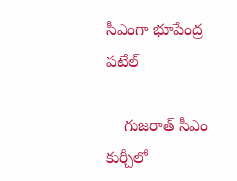సీఎంగా భూపేంద్ర పటేల్

    గుజరాత్ సీఎం కుర్చీలో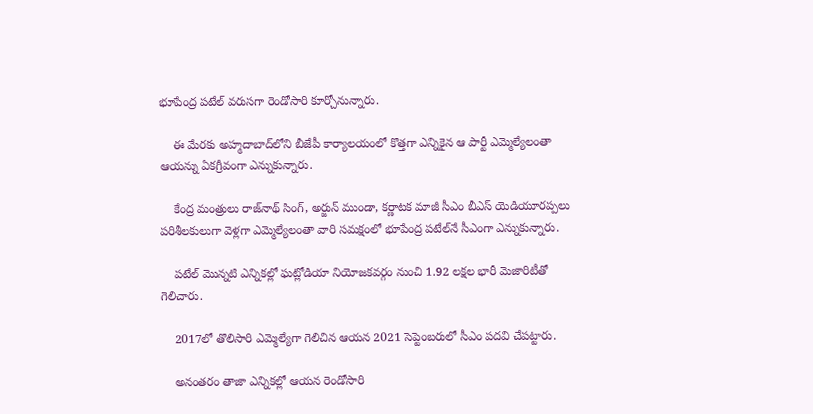భూపేంద్ర పటేల్ వరుసగా రెండోసారి కూర్చోనున్నారు.

    ఈ మేరకు అహ్మదాబాద్‌లోని బీజేపీ కార్యాలయంలో కొత్తగా ఎన్నికైన ఆ పార్టీ ఎమ్మెల్యేలంతా ఆయన్ను ఏకగ్రీవంగా ఎన్నుకున్నారు.

    కేంద్ర మంత్రులు రాజ్‌నాథ్ సింగ్, అర్జున్ ముండా, కర్ణాటక మాజీ సీఎం బీఎస్ యెడియూరప్పలు పరిశీలకులుగా వెళ్లగా ఎమ్మెల్యేలంతా వారి సమక్షంలో భూపేంద్ర పటేల్‌నే సీఎంగా ఎన్నుకున్నారు.

    పటేల్ మొన్నటి ఎన్నికల్లో ఘట్లోడియా నియోజకవర్గం నుంచి 1.92 లక్షల భారీ మెజారిటీతో గెలిచారు.

    2017లో తొలిసారి ఎమ్మెల్యేగా గెలిచిన ఆయన 2021 సెప్టెంబరులో సీఎం పదవి చేపట్టారు.

    అనంతరం తాజా ఎన్నికల్లో ఆయన రెండోసారి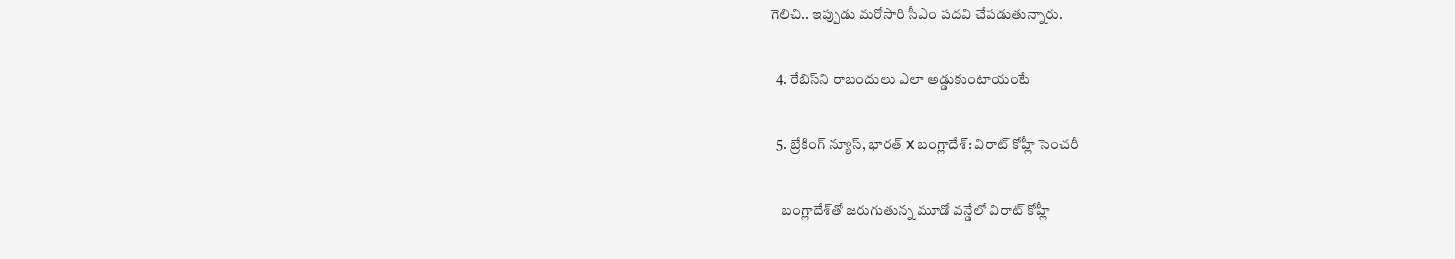గెలిచి.. ఇప్పుడు మరోసారి సీఎం పదవి చేపడుతున్నారు.

  4. రేబిస్‌ని రాబందులు ఎలా అడ్డుకుంటాయంటే

  5. బ్రేకింగ్ న్యూస్, భారత్ X బంగ్లాదేశ్: విరాట్ కోహ్లీ సెంచరీ

    బంగ్లాదేశ్‌తో జరుగుతున్న మూడో వన్డేలో విరాట్ కోహ్లీ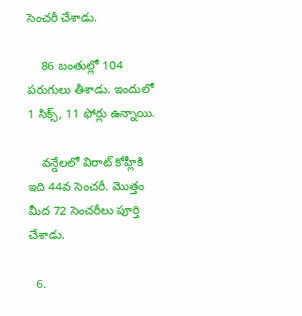సెంచరీ చేశాడు.

    86 బంతుల్లో 104 పరుగులు తీశాడు. ఇందులో 1 సిక్స్, 11 ఫోర్లు ఉన్నాయి.

    వన్డేలలో విరాట్ కోహ్లీకి ఇది 44వ సెంచరీ. మొత్తం మీద 72 సెంచరీలు పూర్తి చేశాడు.

  6.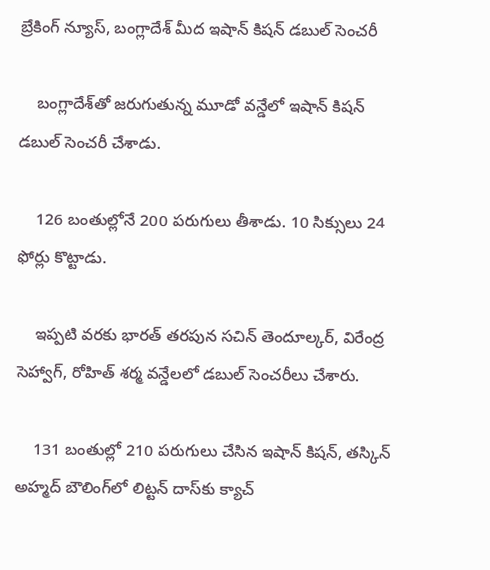బ్రేకింగ్ న్యూస్, బంగ్లాదేశ్ మీద ఇషాన్ కిషన్ డబుల్ సెంచరీ

    బంగ్లాదేశ్‌తో జరుగుతున్న మూడో వన్డేలో ఇషాన్ కిషన్ డబుల్ సెంచరీ చేశాడు.

    126 బంతుల్లోనే 200 పరుగులు తీశాడు. 10 సిక్సులు 24 ఫోర్లు కొట్టాడు.

    ఇప్పటి వరకు భారత్ తరపున సచిన్ తెందూల్కర్, విరేంద్ర సెహ్వాగ్, రోహిత్ శర్మ వన్డేలలో డబుల్ సెంచరీలు చేశారు.

    131 బంతుల్లో 210 పరుగులు చేసిన ఇషాన్ కిషన్, తస్కిన్ అహ్మద్ బౌలింగ్‌లో లిట్టన్ దాస్‌కు క్యాచ్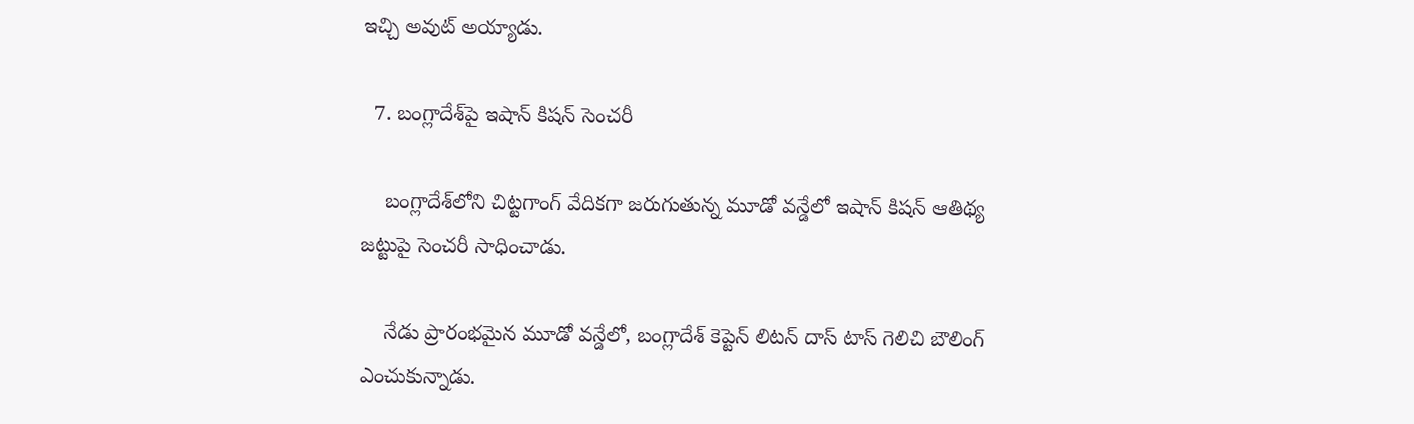ఇచ్చి అవుట్ అయ్యాడు.

  7. బంగ్లాదేశ్‌పై ఇషాన్ కిషన్ సెంచరీ

    బంగ్లాదేశ్‌లోని చిట్టగాంగ్ వేదికగా జరుగుతున్న మూడో వన్డేలో ఇషాన్ కిషన్ ఆతిథ్య జట్టుపై సెంచరీ సాధించాడు.

    నేడు ప్రారంభమైన మూడో వన్డేలో, బంగ్లాదేశ్ కెప్టెన్ లిటన్ దాస్ టాస్ గెలిచి బౌలింగ్ ఎంచుకున్నాడు.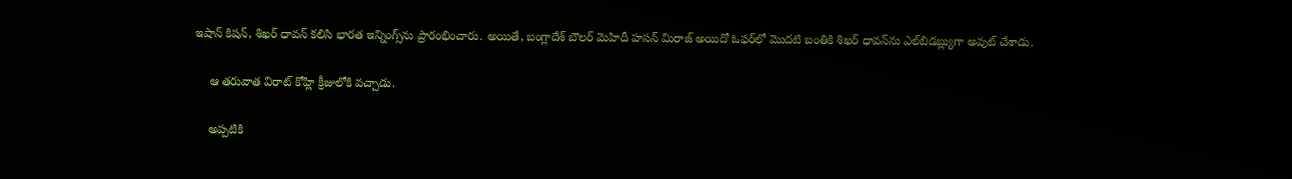ఇషాన్ కిషన్, శిఖర్ ధావన్ కలిసి భారత ఇన్నింగ్స్‌ను ప్రారంభించారు. అయితే, బంగ్లాదేశ్ బౌలర్ మెహిదీ హసన్ మిరాజ్ అయిదో ఓఫర్‌లో మొదటి బంతికి శిఖర్ ధావన్‌ను ఎల్‌బిడబ్ల్యుగా అవుట్ చేశాడు.

    ఆ తరువాత విరాట్ కోహ్లి క్రీజులోకి వచ్చాడు.

    అప్పటికి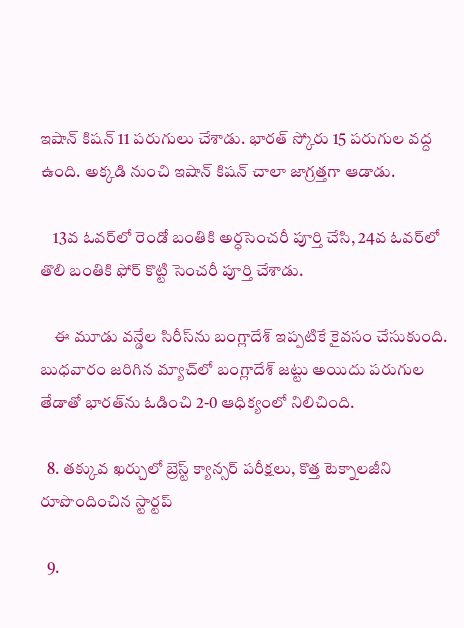ఇషాన్ కిషన్ 11 పరుగులు చేశాడు. భారత్ స్కోరు 15 పరుగుల వద్ద ఉంది. అక్కడి నుంచి ఇషాన్ కిషన్ చాలా జాగ్రత్తగా ఆడాడు.

    13వ ఓవర్‌లో రెండో బంతికి అర్ధసెంచరీ పూర్తి చేసి, 24వ ఓవర్‌లో తొలి బంతికి ఫోర్ కొట్టి సెంచరీ పూర్తి చేశాడు.

    ఈ మూడు వన్డేల సిరీస్‌ను బంగ్లాదేశ్ ఇప్పటికే కైవసం చేసుకుంది. బుధవారం జరిగిన మ్యాచ్‌లో బంగ్లాదేశ్‌ జట్టు అయిదు పరుగుల తేడాతో భారత్‌ను ఓడించి 2-0 ఆధిక్యంలో నిలిచింది.

  8. తక్కువ ఖర్చులో బ్రెస్ట్ క్యాన్సర్ పరీక్షలు, కొత్త టెక్నాలజీని రూపొందించిన స్టార్టప్

  9.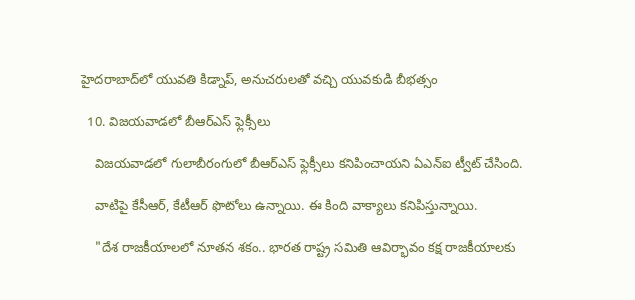హైదరాబాద్‌లో యువతి కిడ్నాప్, అనుచరులతో వచ్చి యువకుడి బీభత్సం

  10. విజయవాడలో బీఆర్ఎస్ ఫ్లెక్సీలు

    విజయవాడలో గులాబీరంగులో బీఆర్ఎస్ ఫ్లెక్సీలు కనిపించాయని ఏఎన్ఐ ట్వీట్ చేసింది.

    వాటిపై కేసీఆర్, కేటీఆర్ ఫొటోలు ఉన్నాయి. ఈ కింది వాక్యాలు కనిపిస్తున్నాయి.

    "దేశ రాజకీయాలలో నూతన శకం.. భారత రాష్ట్ర సమితి ఆవిర్భావం కక్ష రాజకీయాలకు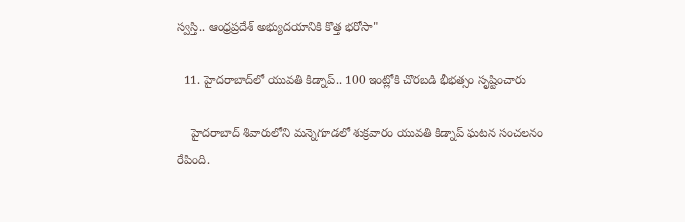స్వస్తి.. ఆంధ్రప్రదేశ్ అభ్యుదయానికి కొత్త భరోసా"

  11. హైదరాబాద్‌లో యువతి కిడ్నాప్.. 100 ఇంట్లోకి చొరబడి భీభత్సం సృష్టించారు

    హైదరాబాద్ శివారులోని మన్నెగూడలో శుక్రవారం యువతి కిడ్నాప్ ఘటన సంచలనం రేపింది.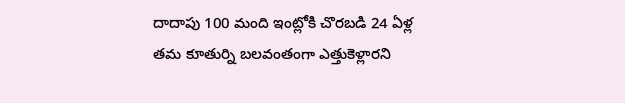దాదాపు 100 మంది ఇంట్లోకి చొరబడి 24 ఏళ్ల తమ కూతుర్ని బలవంతంగా ఎత్తుకెళ్లారని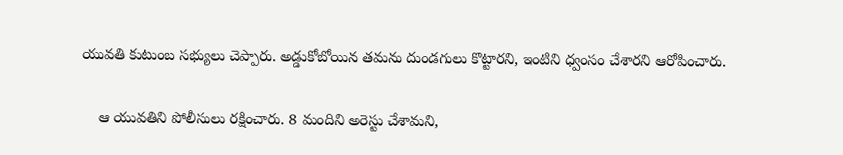యువతి కుటుంబ సభ్యులు చెప్పారు. అడ్డుకోబోయిన తమను దుండగులు కొట్టారని, ఇంటిని ధ్వంసం చేశారని ఆరోపించారు.

    ఆ యువతిని పోలీసులు రక్షించారు. 8 మందిని అరెస్టు చేశామని,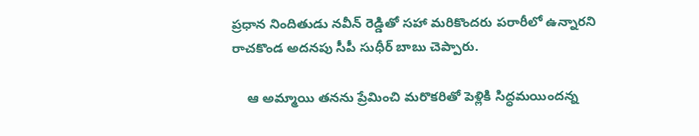ప్రధాన నిందితుడు నవీన్ రెడ్డితో సహా మరికొందరు పరారీలో ఉన్నారని రాచకొండ అదనపు సీపీ సుధీర్ బాబు చెప్పారు.

    ఆ అమ్మాయి తనను ప్రేమించి మరొకరితో పెళ్లికి సిద్ధమయిందన్న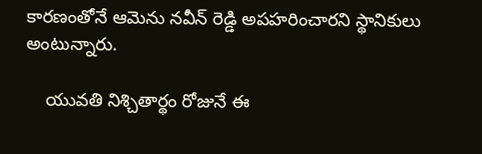కారణంతోనే ఆమెను నవీన్ రెడ్డి అపహరించారని స్థానికులు అంటున్నారు.

    యువతి నిశ్చితార్థం రోజునే ఈ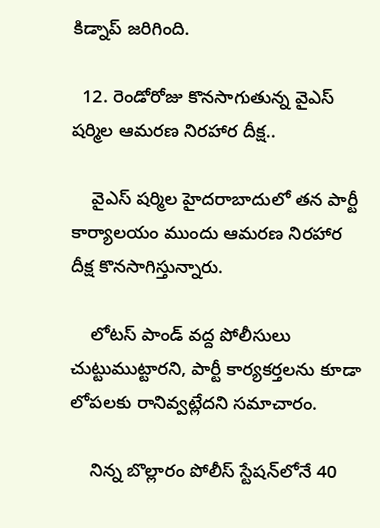కిడ్నాప్ జరిగింది.

  12. రెండోరోజు కొనసాగుతున్న వైఎస్ షర్మిల ఆమరణ నిరహార దీక్ష..

    వైఎస్ షర్మిల హైదరాబాదులో తన పార్టీ కార్యాలయం ముందు ఆమరణ నిరహార దీక్ష కొనసాగిస్తున్నారు.

    లోటస్ పాండ్ వద్ద పోలీసులు చుట్టుముట్టారని, పార్టీ కార్యకర్తలను కూడా లోపలకు రానివ్వట్లేదని సమాచారం.

    నిన్న బొల్లారం పోలీస్ స్టేషన్‌లోనే 40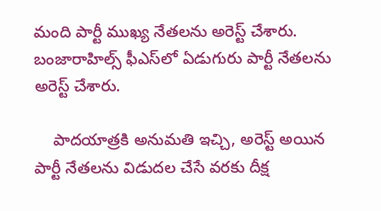మంది పార్టీ ముఖ్య నేతలను అరెస్ట్ చేశారు. బంజారాహిల్స్ ఫీఎస్‌లో ఏడుగురు పార్టీ నేతలను అరెస్ట్ చేశారు.

    పాదయాత్రకి అనుమతి ఇచ్చి, అరెస్ట్ అయిన పార్టీ నేతలను విడుదల చేసే వరకు దీక్ష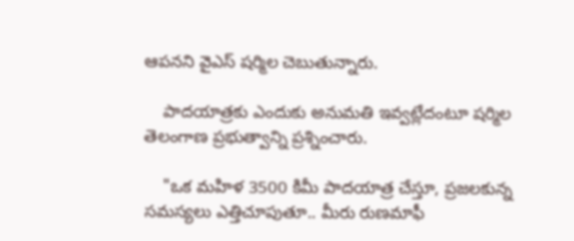ఆపనని వైఎస్ షర్మిల చెబుతున్నారు.

    పాదయాత్రకు ఎందుకు అనుమతి ఇవ్వట్లేదంటూ షర్మిల తెలంగాణ ప్రభుత్వాన్ని ప్రశ్నించారు.

    "ఒక మహిళ 3500 కిమీ పాదయాత్ర చేస్తూ, ప్రజలకున్న సమస్యలు ఎత్తిచూపుతూ.. మీరు రుణమాఫీ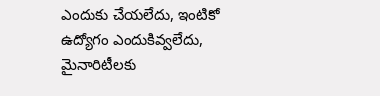ఎందుకు చేయలేదు, ఇంటికో ఉద్యోగం ఎందుకివ్వలేదు, మైనారిటీలకు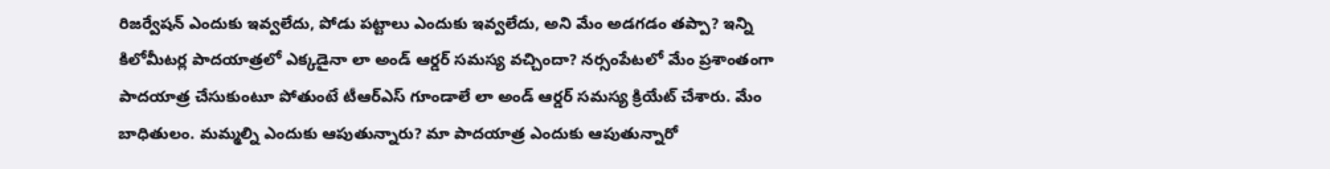రిజర్వేషన్ ఎందుకు ఇవ్వలేదు, పోడు పట్టాలు ఎందుకు ఇవ్వలేదు, అని మేం అడగడం తప్పా? ఇన్ని కిలోమీటర్ల పాదయాత్రలో ఎక్కడైనా లా అండ్ ఆర్డర్ సమస్య వచ్చిందా? నర్సంపేటలో మేం ప్రశాంతంగా పాదయాత్ర చేసుకుంటూ పోతుంటే టీఆర్ఎస్ గూండాలే లా అండ్ ఆర్డర్ సమస్య క్రియేట్ చేశారు. మేం బాధితులం. మమ్మల్ని ఎందుకు ఆపుతున్నారు? మా పాదయాత్ర ఎందుకు ఆపుతున్నారో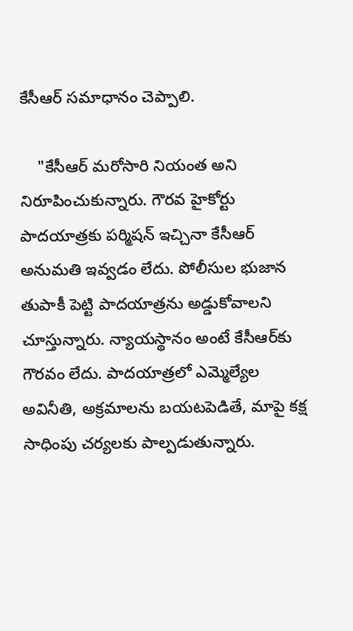కేసీఆర్ సమాధానం చెప్పాలి.

    "కేసీఆర్ మరోసారి నియంత అని నిరూపించుకున్నారు. గౌరవ హైకోర్టు పాదయాత్రకు పర్మిషన్ ఇచ్చినా కేసీఆర్ అనుమతి ఇవ్వడం లేదు. పోలీసుల భుజాన తుపాకీ పెట్టి పాదయాత్రను అడ్డుకోవాలని చూస్తున్నారు. న్యాయస్థానం అంటే కేసీఆర్‌కు గౌరవం లేదు. పాదయాత్రలో ఎమ్మెల్యేల అవినీతి, అక్రమాలను బయటపెడితే, మాపై కక్ష సాధింపు చర్యలకు పాల్పడుతున్నారు.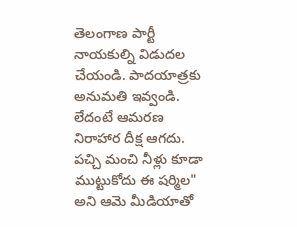తెలంగాణ పార్టీ నాయకుల్ని విడుదల చేయండి. పాదయాత్రకు అనుమతి ఇవ్వండి. లేదంటే ఆమరణ నిరాహార దీక్ష ఆగదు. పచ్చి మంచి నీళ్లు కూడా ముట్టుకోదు ఈ షర్మిల" అని ఆమె మీడియాతో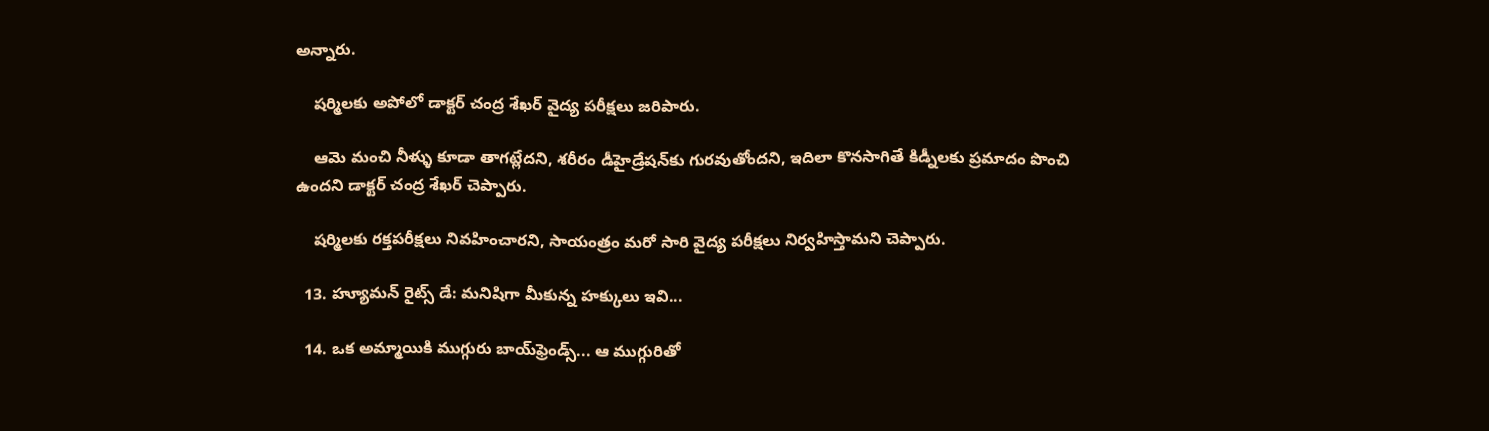అన్నారు.

    షర్మిలకు అపోలో డాక్టర్ చంద్ర శేఖర్ వైద్య పరీక్షలు జరిపారు.

    ఆమె మంచి నీళ్ళు కూడా తాగట్లేదని, శరీరం డీహైడ్రేషన్‌కు గురవుతోందని, ఇదిలా కొనసాగితే కిడ్నీలకు ప్రమాదం పొంచి ఉందని డాక్టర్ చంద్ర శేఖర్ చెప్పారు.

    షర్మిలకు రక్తపరీక్షలు నివహించారని, సాయంత్రం మరో సారి వైద్య పరీక్షలు నిర్వహిస్తామని చెప్పారు.

  13. హ్యూమన్ రైట్స్ డే: మనిషిగా మీకున్న హక్కులు ఇవి...

  14. ఒక అమ్మాయికి ముగ్గురు బాయ్‌ఫ్రెండ్స్... ఆ ముగ్గురితో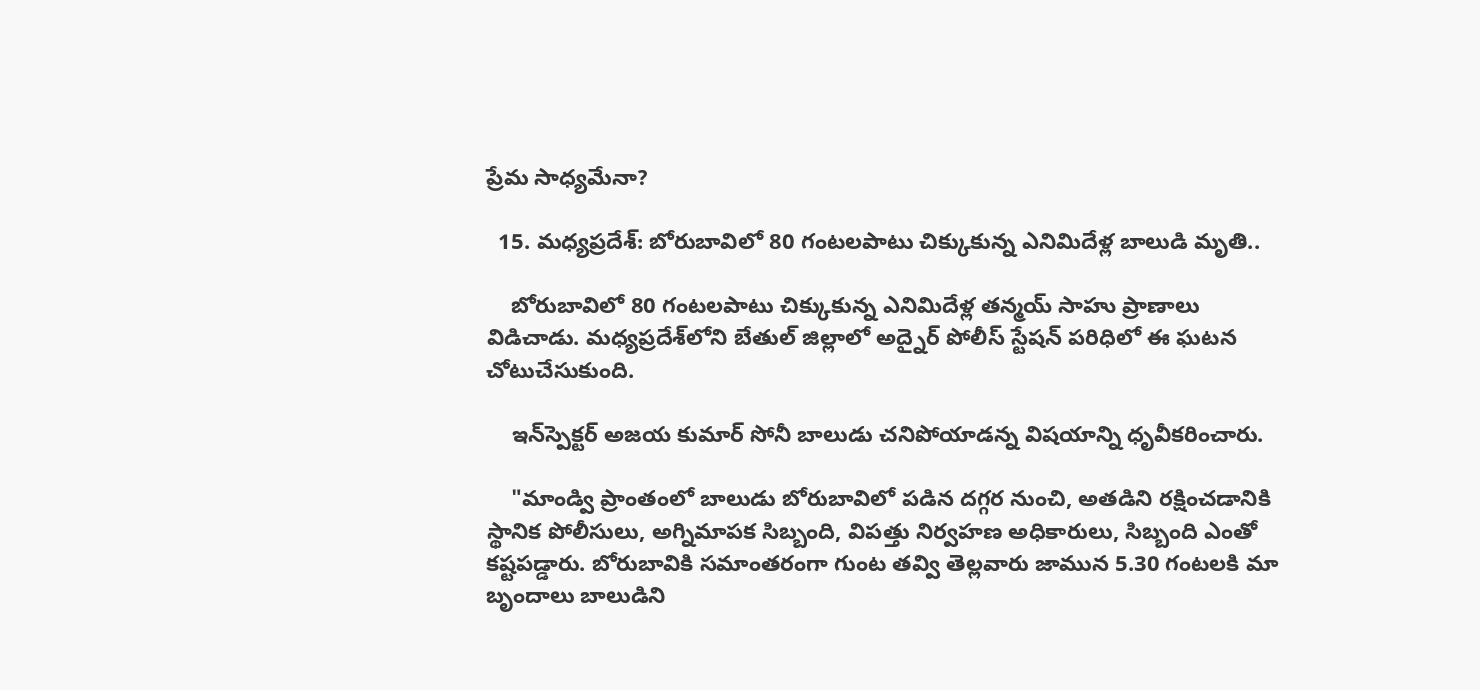ప్రేమ సాధ్యమేనా?

  15. మధ్యప్రదేశ్: బోరుబావిలో 80 గంటలపాటు చిక్కుకున్న ఎనిమిదేళ్ల బాలుడి మృతి..

    బోరుబావిలో 80 గంటలపాటు చిక్కుకున్న ఎనిమిదేళ్ల తన్మయ్ సాహు ప్రాణాలు విడిచాడు. మధ్యప్రదేశ్‌లోని బేతుల్ జిల్లాలో అద్నైర్ పోలీస్ స్టేషన్ పరిధిలో ఈ ఘటన చోటుచేసుకుంది.

    ఇన్‌స్పెక్టర్ అజయ కుమార్ సోనీ బాలుడు చనిపోయాడన్న విషయాన్ని ధృవీకరించారు.

    "మాండ్వి ప్రాంతంలో బాలుడు బోరుబావిలో పడిన దగ్గర నుంచి, అతడిని రక్షించడానికి స్థానిక పోలీసులు, అగ్నిమాపక సిబ్బంది, విపత్తు నిర్వహణ అధికారులు, సిబ్బంది ఎంతో కష్టపడ్డారు. బోరుబావికి సమాంతరంగా గుంట తవ్వి తెల్లవారు జామున 5.30 గంటలకి మా బృందాలు బాలుడిని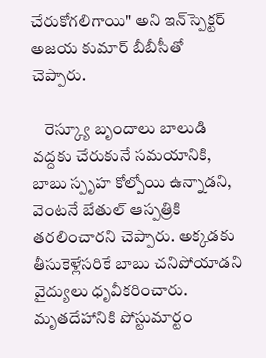చేరుకోగలిగాయి" అని ఇన్‌స్పెక్టర్ అజయ కుమార్ బీబీసీతో చెప్పారు.

    రెస్క్యూ బృందాలు బాలుడి వద్దకు చేరుకునే సమయానికి, బాబు స్పృహ కోల్పోయి ఉన్నాడని, వెంటనే బేతుల్ ఆస్పత్రికి తరలించారని చెప్పారు. అక్కడకు తీసుకెళ్లేసరికే బాబు చనిపోయాడని వైద్యులు ధృవీకరించారు. మృతదేహానికి పోస్టుమార్టం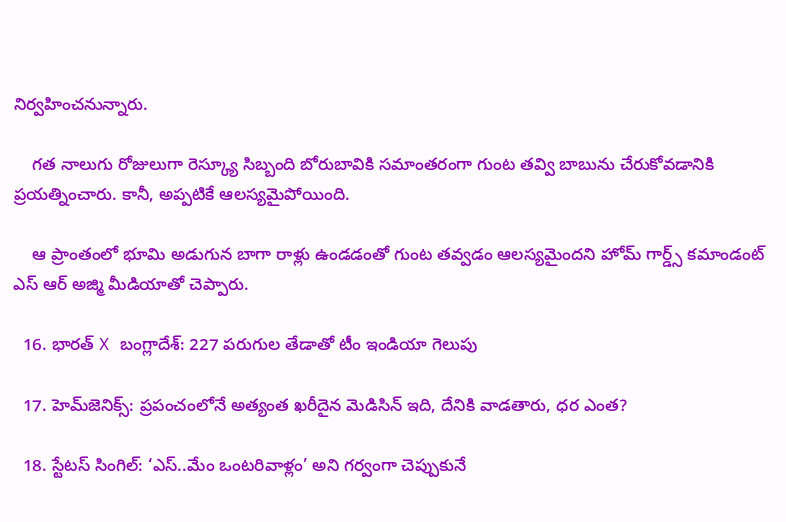నిర్వహించనున్నారు.

    గత నాలుగు రోజులుగా రెస్క్యూ సిబ్బంది బోరుబావికి సమాంతరంగా గుంట తవ్వి బాబును చేరుకోవడానికి ప్రయత్నించారు. కానీ, అప్పటికే ఆలస్యమైపోయింది.

    ఆ ప్రాంతంలో భూమి అడుగున బాగా రాళ్లు ఉండడంతో గుంట తవ్వడం ఆలస్యమైందని హోమ్ గార్డ్స్ కమాండంట్ ఎస్ ఆర్ అజ్మి మీడియాతో చెప్పారు.

  16. భారత్ X బంగ్లాదేశ్: 227 పరుగుల తేడాతో టీం ఇండియా గెలుపు

  17. హెమ్‌జెనిక్స్: ప్రపంచంలోనే అత్యంత ఖరీదైన మెడిసిన్ ఇది, దేనికి వాడతారు, ధర ఎంత?

  18. స్టేటస్ సింగిల్: ‘ఎస్..మేం ఒంటరివాళ్లం’ అని గర్వంగా చెప్పుకునే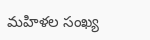మహిళల సంఖ్య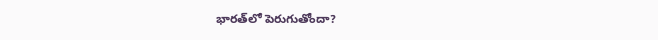భారత్‌లో పెరుగుతోందా?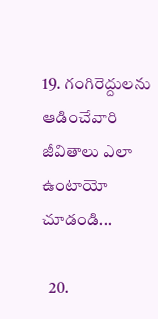19. గంగిరెద్దులను ఆడించేవారి జీవితాలు ఎలా ఉంటాయో చూడండి...

  20.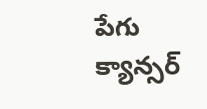పేగు క్యాన్సర్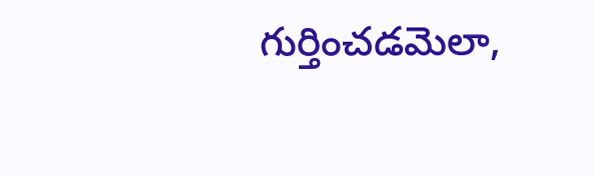గుర్తించడమెలా,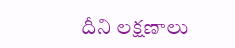దీని లక్షణాలు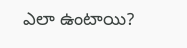ఎలా ఉంటాయి?